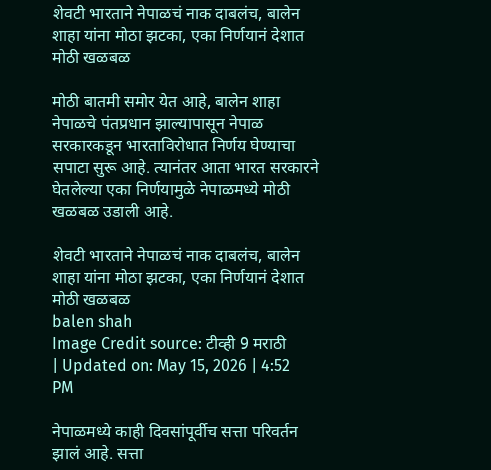शेवटी भारताने नेपाळचं नाक दाबलंच, बालेन शाहा यांना मोठा झटका, एका निर्णयानं देशात मोठी खळबळ

मोठी बातमी समोर येत आहे, बालेन शाहा नेपाळचे पंतप्रधान झाल्यापासून नेपाळ सरकारकडून भारताविरोधात निर्णय घेण्याचा सपाटा सुरू आहे. त्यानंतर आता भारत सरकारने घेतलेल्या एका निर्णयामुळे नेपाळमध्ये मोठी खळबळ उडाली आहे.

शेवटी भारताने नेपाळचं नाक दाबलंच, बालेन शाहा यांना मोठा झटका, एका निर्णयानं देशात मोठी खळबळ
balen shah
Image Credit source: टीव्ही 9 मराठी
| Updated on: May 15, 2026 | 4:52 PM

नेपाळमध्ये काही दिवसांपूर्वीच सत्ता परिवर्तन झालं आहे. सत्ता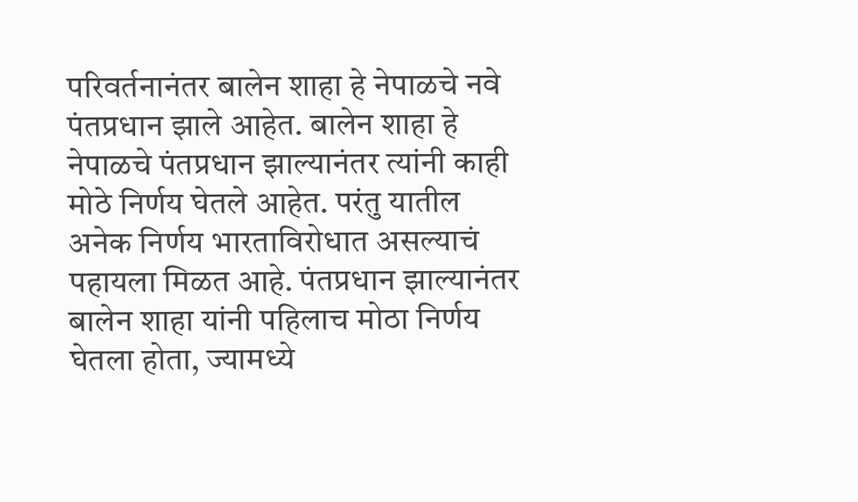परिवर्तनानंतर बालेन शाहा हे नेपाळचे नवे पंतप्रधान झाले आहेत. बालेन शाहा हे नेपाळचे पंतप्रधान झाल्यानंतर त्यांनी काही मोठे निर्णय घेतले आहेत. परंतु यातील अनेक निर्णय भारताविरोधात असल्याचं पहायला मिळत आहे. पंतप्रधान झाल्यानंतर बालेन शाहा यांनी पहिलाच मोठा निर्णय घेतला होता, ज्यामध्ये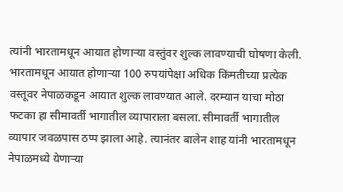त्यांनी भारतामधून आयात होणाऱ्या वस्तुंवर शुल्क लावण्याची घोषणा केली. भारतामधून आयात होणाऱ्या 100 रुपयांपेक्षा अधिक किंमतीच्या प्रत्येक वस्तूवर नेपाळकडून आयात शुल्क लावण्यात आले. दरम्यान याचा मोठा फटका हा सीमावर्ती भागातील व्यापाराला बसला. सीमावर्ती भागातील व्यापार जवळपास ठप्प झाला आहे. त्यानंतर बालेन शाह यांनी भारतामधून नेपाळमध्ये येणाऱ्या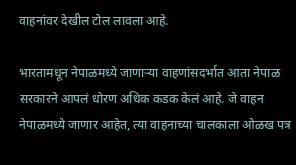वाहनांवर देखील टोल लावला आहे.

भारतामधून नेपाळमध्ये जाणाऱ्या वाहणांसदर्भात आता नेपाळ सरकारने आपलं धोरण अधिक कडक केलं आहे. जे वाहन नेपाळमध्ये जाणार आहेत, त्या वाहनाच्या चालकाला ओळख पत्र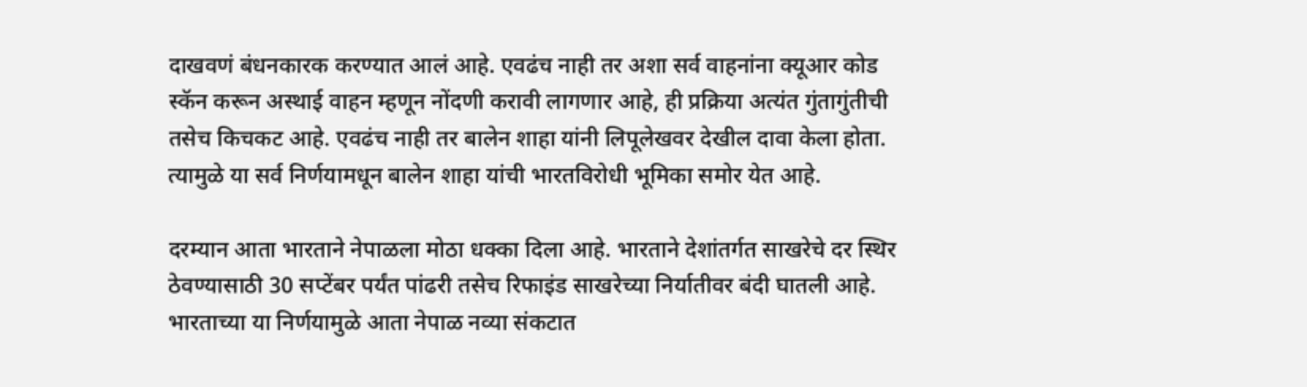दाखवणं बंधनकारक करण्यात आलं आहे. एवढंच नाही तर अशा सर्व वाहनांना क्यूआर कोड स्कॅन करून अस्थाई वाहन म्हणून नोंदणी करावी लागणार आहे, ही प्रक्रिया अत्यंत गुंतागुंतीची तसेच किचकट आहे. एवढंच नाही तर बालेन शाहा यांनी लिपूलेखवर देखील दावा केला होता. त्यामुळे या सर्व निर्णयामधून बालेन शाहा यांची भारतविरोधी भूमिका समोर येत आहे.

दरम्यान आता भारताने नेपाळला मोठा धक्का दिला आहे. भारताने देशांतर्गत साखरेचे दर स्थिर ठेवण्यासाठी 30 सप्टेंबर पर्यंत पांढरी तसेच रिफाइंड साखरेच्या निर्यातीवर बंदी घातली आहे. भारताच्या या निर्णयामुळे आता नेपाळ नव्या संकटात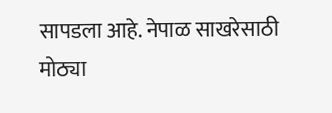सापडला आहे. नेपाळ साखरेसाठी मोठ्या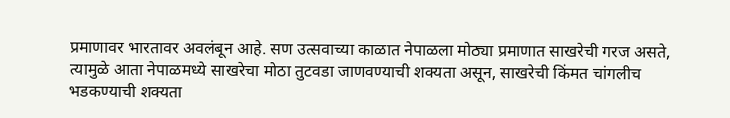प्रमाणावर भारतावर अवलंबून आहे. सण उत्सवाच्या काळात नेपाळला मोठ्या प्रमाणात साखरेची गरज असते, त्यामुळे आता नेपाळमध्ये साखरेचा मोठा तुटवडा जाणवण्याची शक्यता असून, साखरेची किंमत चांगलीच भडकण्याची शक्यता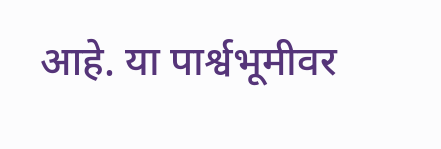आहे. या पार्श्वभूमीवर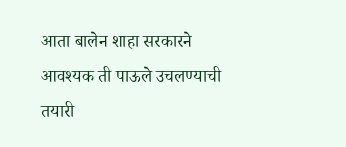आता बालेन शाहा सरकारने आवश्यक ती पाऊले उचलण्याची तयारी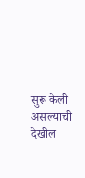सुरू केली असल्याची देखील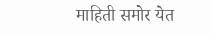माहिती समोर येत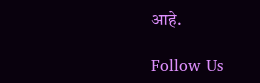आहे.

Follow Us